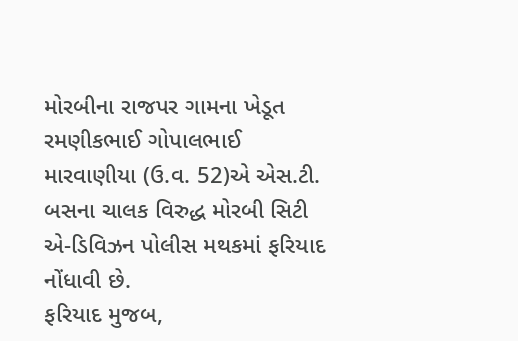મોરબીના રાજપર ગામના ખેડૂત રમણીકભાઈ ગોપાલભાઈ મારવાણીયા (ઉ.વ. 52)એ એસ.ટી. બસના ચાલક વિરુદ્ધ મોરબી સિટી એ-ડિવિઝન પોલીસ મથકમાં ફરિયાદ નોંધાવી છે.
ફરિયાદ મુજબ,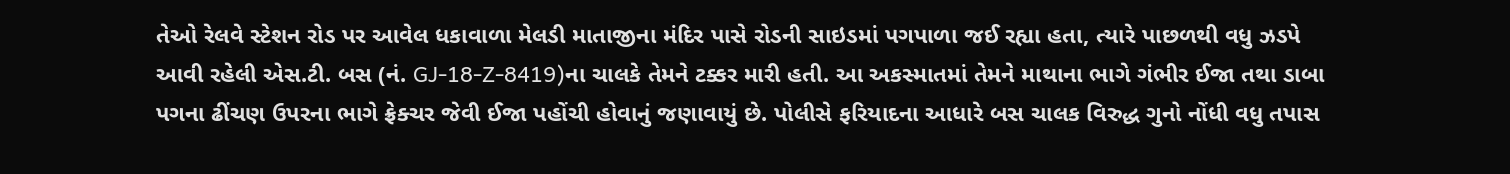તેઓ રેલવે સ્ટેશન રોડ પર આવેલ ધકાવાળા મેલડી માતાજીના મંદિર પાસે રોડની સાઇડમાં પગપાળા જઈ રહ્યા હતા, ત્યારે પાછળથી વધુ ઝડપે આવી રહેલી એસ.ટી. બસ (નં. GJ-18-Z-8419)ના ચાલકે તેમને ટક્કર મારી હતી. આ અકસ્માતમાં તેમને માથાના ભાગે ગંભીર ઈજા તથા ડાબા પગના ઢીંચણ ઉપરના ભાગે ફ્રેક્ચર જેવી ઈજા પહોંચી હોવાનું જણાવાયું છે. પોલીસે ફરિયાદના આધારે બસ ચાલક વિરુદ્ધ ગુનો નોંધી વધુ તપાસ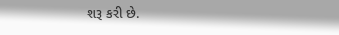શરૂ કરી છે.